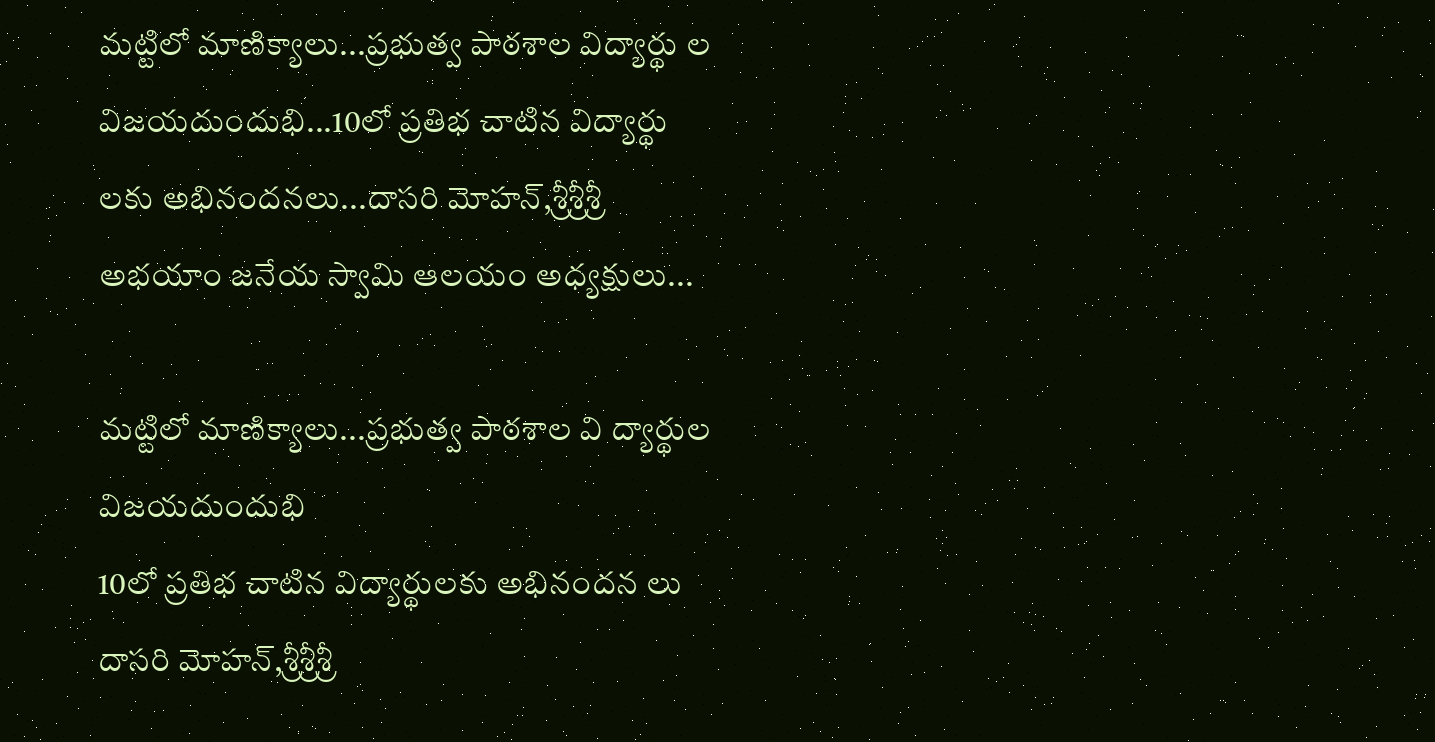మట్టిలో మాణిక్యాలు...ప్రభుత్వ పాఠశాల విద్యార్థు ల విజయదుందుభి...10లో ప్రతిభ చాటిన విద్యార్థు లకు అభినందనలు...దాసరి మోహన్,శ్రీశ్రీశ్రీ అభయాం జనేయ స్వామి ఆలయం అధ్యక్షులు...

మట్టిలో మాణిక్యాలు...ప్రభుత్వ పాఠశాల వి ద్యార్థుల విజయదుందుభి
10లో ప్రతిభ చాటిన విద్యార్థులకు అభినందన లు
దాసరి మోహన్,శ్రీశ్రీశ్రీ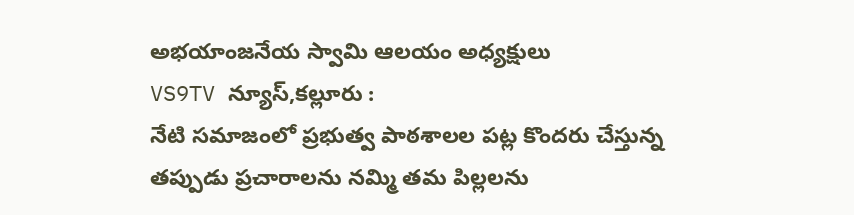అభయాంజనేయ స్వామి ఆలయం అధ్యక్షులు
VS9TV న్యూస్,కల్లూరు :
నేటి సమాజంలో ప్రభుత్వ పాఠశాలల పట్ల కొందరు చేస్తున్న తప్పుడు ప్రచారాలను నమ్మి తమ పిల్లలను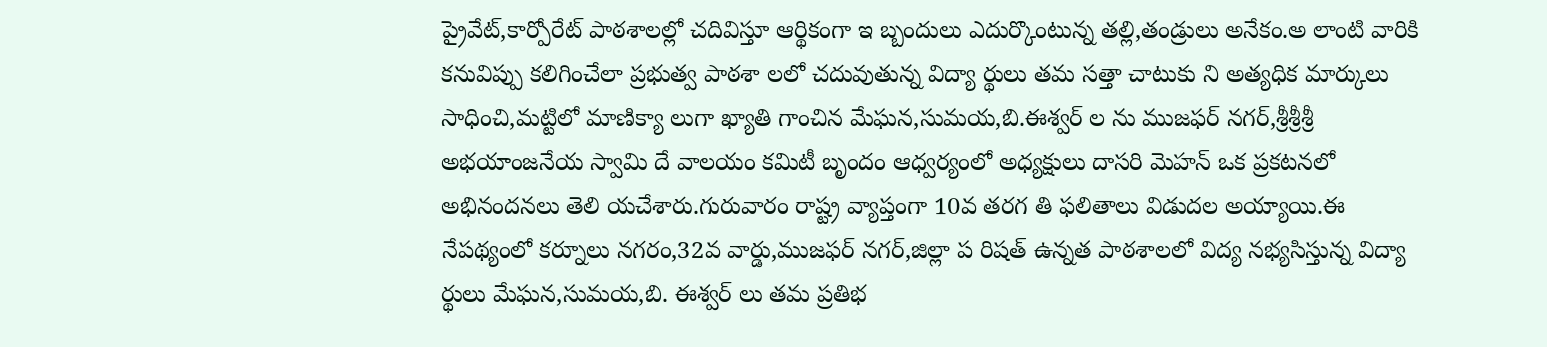ప్రైవేట్,కార్పోరేట్ పాఠశాలల్లో చదివిస్తూ ఆర్థికంగా ఇ బ్బందులు ఎదుర్కొంటున్న తల్లి,తండ్రులు అనేకం.అ లాంటి వారికి కనువిప్పు కలిగించేలా ప్రభుత్వ పాఠశా లలో చదువుతున్న విద్యా ర్థులు తమ సత్తా చాటుకు ని అత్యధిక మార్కులు సాధించి,మట్టిలో మాణిక్యా లుగా ఖ్యాతి గాంచిన మేఘన,సుమయ,బి.ఈశ్వర్ ల ను ముజఫర్ నగర్,శ్రీశ్రీశ్రీ అభయాంజనేయ స్వామి దే వాలయం కమిటీ బృందం ఆధ్వర్యంలో అధ్యక్షులు దాసరి మెహన్ ఒక ప్రకటనలో అభినందనలు తెలి యచేశారు.గురువారం రాష్ట్ర వ్యాప్తంగా 10వ తరగ తి ఫలితాలు విడుదల అయ్యాయి.ఈ నేపథ్యంలో కర్నూలు నగరం,32వ వార్డు,ముజఫర్ నగర్,జిల్లా ప రిషత్ ఉన్నత పాఠశాలలో విద్య నభ్యసిస్తున్న విద్యా ర్థులు మేఘన,సుమయ,బి. ఈశ్వర్ లు తమ ప్రతిభ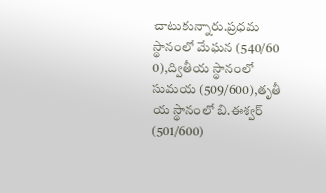చాటుకున్నారు.ప్రధమ స్థానంలో మేఘన (540/60 0),ద్వితీయ స్థానంలో సుమయ (509/600),తృతీ య స్థానంలో బి.ఈశ్వర్ (501/600)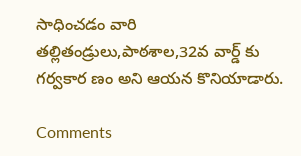సాధించడం వారి తల్లితండ్రులు,పాఠశాల,32వ వార్డ్ కు గర్వకార ణం అని ఆయన కొనియాడారు.

Comments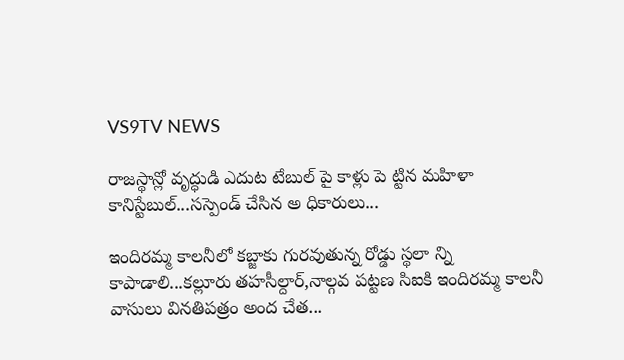VS9TV NEWS

రాజస్థాన్లో వృద్ధుడి ఎదుట టేబుల్ పై కాళ్లు పె ట్టిన మహిళా కానిస్టేబుల్...సస్పెండ్ చేసిన అ ధికారులు...

ఇందిరమ్మ కాలనీలో కబ్జాకు గురవుతున్న రోడ్డు స్థలా న్ని కాపాడాలి...కల్లూరు తహసీల్దార్,నాల్గవ పట్టణ సిఐకి ఇందిరమ్మ కాలనీ వాసులు వినతిపత్రం అంద చేత...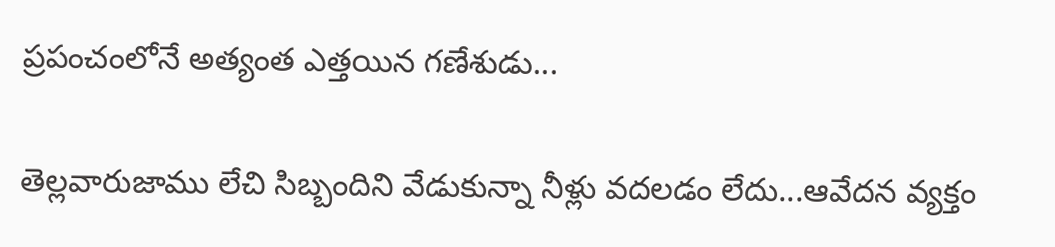ప్రపంచంలోనే అత్యంత ఎత్తయిన గణేశుడు...

తెల్లవారుజాము లేచి సిబ్బందిని వేడుకున్నా నీళ్లు వదలడం లేదు...ఆవేదన వ్యక్తం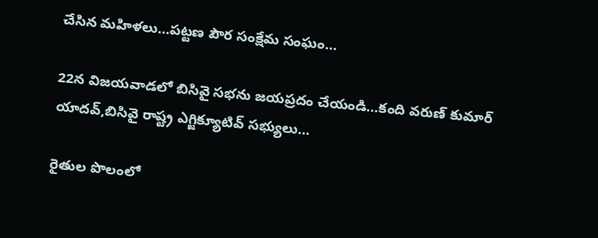చేసిన మహిళలు...పట్టణ పౌర సంక్షేమ సంఘం...

22న విజయవాడలో బిసివై సభను జయప్రదం చేయండి...కంది వరుణ్ కుమార్ యాదవ్,బిసివై రాష్ట్ర ఎగ్జిక్యూటివ్ సభ్యులు...

రైతుల పొలంలో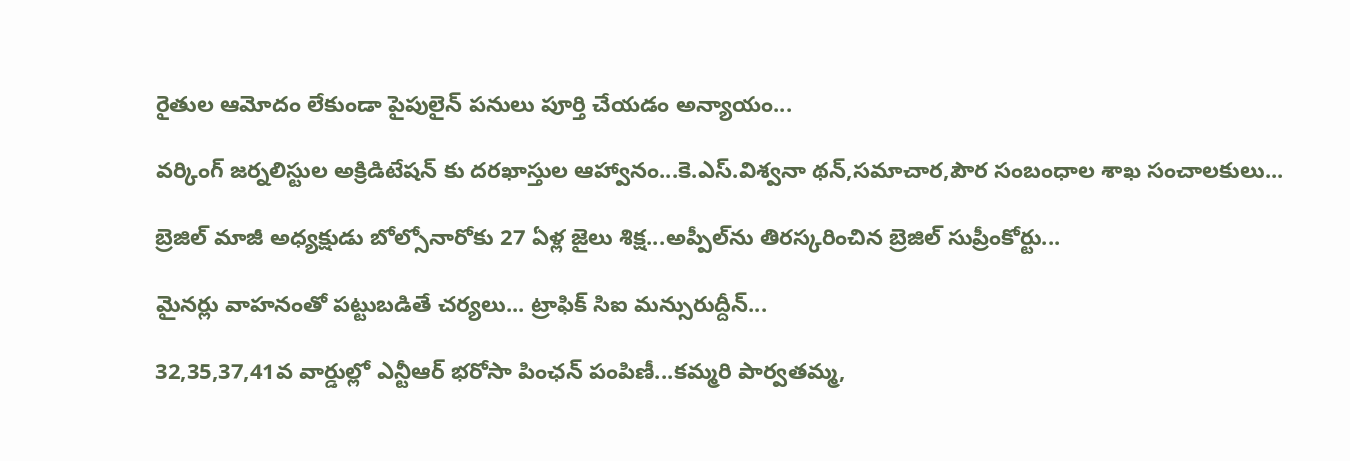రైతుల ఆమోదం లేకుండా పైపులైన్ పనులు పూర్తి చేయడం అన్యాయం...

వర్కింగ్ జర్నలిస్టుల అక్రిడిటేషన్ కు దరఖాస్తుల ఆహ్వానం...కె.ఎస్.విశ్వనా థన్,సమాచార,పౌర సంబంధాల శాఖ సంచాలకులు...

బ్రెజిల్ మాజీ అధ్యక్షుడు బోల్సోనారోకు 27 ఏళ్ల జైలు శిక్ష...అప్పీల్‌ను తిరస్కరించిన బ్రెజిల్ సుప్రీంకోర్టు...

మైనర్లు వాహనంతో పట్టుబడితే చర్యలు... ట్రాఫిక్ సిఐ మన్సురుద్దీన్...

32,35,37,41వ వార్డుల్లో ఎన్టీఆర్ భరోసా పింఛన్ పంపిణీ...కమ్మరి పార్వతమ్మ,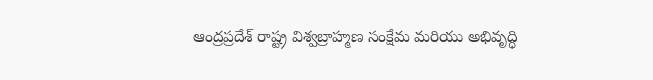ఆంద్రప్రదేశ్ రాష్ట్ర విశ్వబ్రాహ్మణ సంక్షేమ మరియు అభివృద్ధి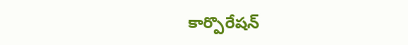కార్పొరేషన్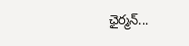ఛైర్మన్...